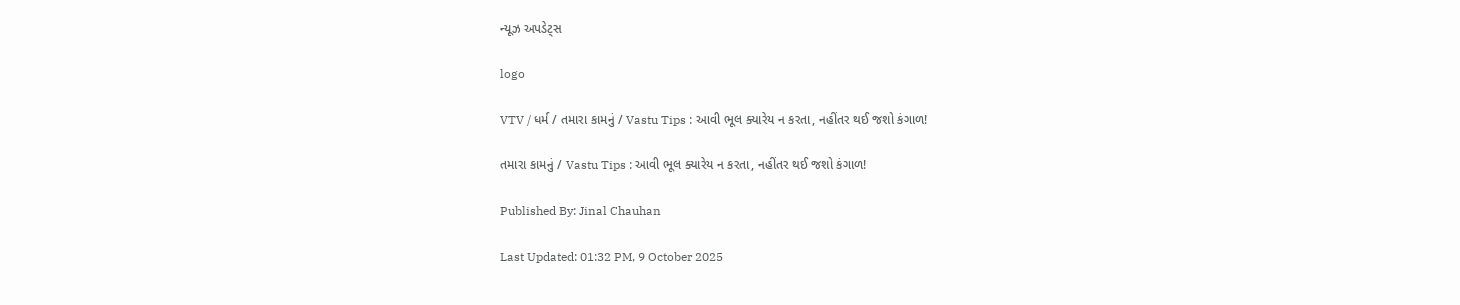ન્યૂઝ અપડેટ્સ

logo

VTV / ધર્મ / તમારા કામનું / Vastu Tips : આવી ભૂલ ક્યારેય ન કરતા, નહીંતર થઈ જશો કંગાળ!

તમારા કામનું / Vastu Tips : આવી ભૂલ ક્યારેય ન કરતા, નહીંતર થઈ જશો કંગાળ!

Published By: Jinal Chauhan

Last Updated: 01:32 PM, 9 October 2025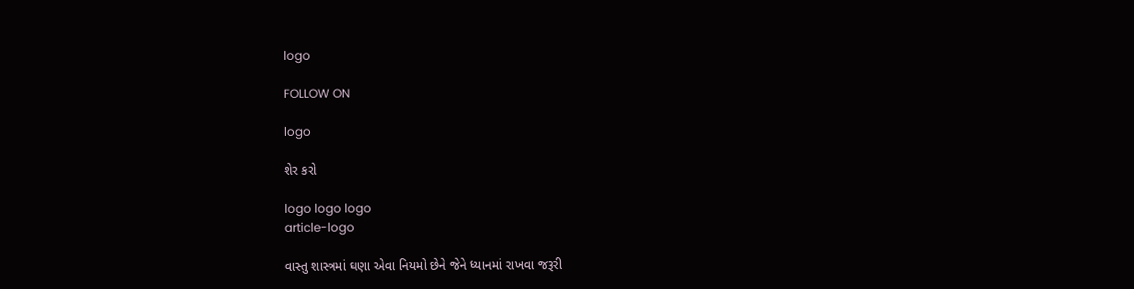logo

FOLLOW ON

logo

શેર કરો

logo logo logo
article-logo

વાસ્તુ શાસ્ત્રમાં ઘણા એવા નિયમો છેને જેને ધ્યાનમાં રાખવા જરૂરી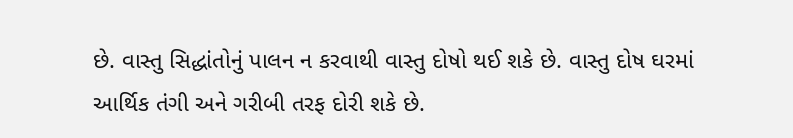છે. વાસ્તુ સિદ્ધાંતોનું પાલન ન કરવાથી વાસ્તુ દોષો થઈ શકે છે. વાસ્તુ દોષ ઘરમાં આર્થિક તંગી અને ગરીબી તરફ દોરી શકે છે.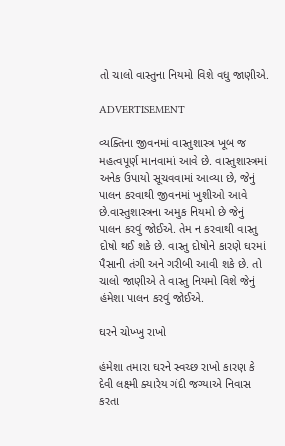તો ચાલો વાસ્તુના નિયમો વિશે વધુ જાણીએ.

ADVERTISEMENT

વ્યક્તિના જીવનમાં વાસ્તુશાસ્ત્ર ખૂબ જ મહત્વપૂર્ણ માનવામાં આવે છે. વાસ્તુશાસ્ત્રમાં અનેક ઉપાયો સૂચવવામાં આવ્યા છે, જેનું પાલન કરવાથી જીવનમાં ખુશીઓ આવે છે.વાસ્તુશાસ્ત્રના અમુક નિયમો છે જેનું પાલન કરવું જોઈએ. તેમ ન કરવાથી વાસ્તુ દોષો થઈ શકે છે. વાસ્તુ દોષોને કારણે ઘરમાં પૈસાની તંગી અને ગરીબી આવી શકે છે. તો ચાલો જાણીએ તે વાસ્તુ નિયમો વિશે જેનું હંમેશા પાલન કરવું જોઈએ.

ઘરને ચોખ્ખુ રાખો

હંમેશા તમારા ઘરને સ્વચ્છ રાખો કારણ કે દેવી લક્ષ્મી ક્યારેય ગંદી જગ્યાએ નિવાસ કરતા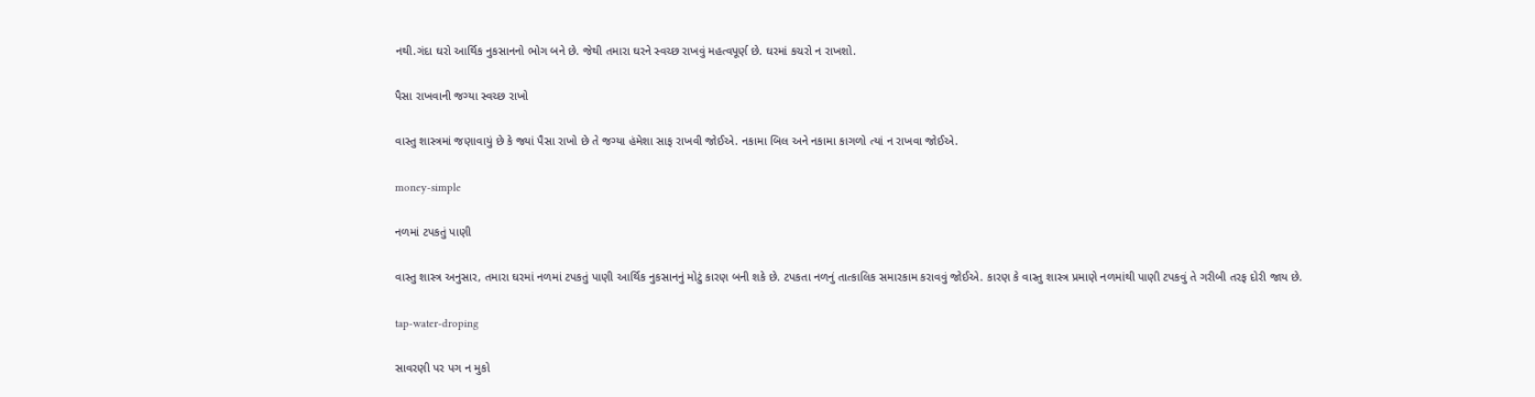નથી.ગંદા ઘરો આર્થિક નુકસાનનો ભોગ બને છે. જેથી તમારા ઘરને સ્વચ્છ રાખવું મહત્વપૂર્ણ છે. ઘરમાં કચરો ન રાખશો.

પૈસા રાખવાની જગ્યા સ્વચ્છ રાખો

વાસ્તુ શાસ્ત્રમાં જણાવાયું છે કે જ્યાં પૈસા રાખો છે તે જગ્યા હંમેશા સાફ રાખવી જોઈએ. નકામા બિલ અને નકામા કાગળો ત્યાં ન રાખવા જોઈએ.

money-simple

નળમાં ટપકતું પાણી

વાસ્તુ શાસ્ત્ર અનુસાર, તમારા ઘરમાં નળમાં ટપકતું પાણી આર્થિક નુકસાનનું મોટું કારણ બની શકે છે. ટપકતા નળનું તાત્કાલિક સમારકામ કરાવવું જોઈએ. કારણ કે વાસ્તુ શાસ્ત્ર પ્રમાણે નળમાંથી પાણી ટપકવું તે ગરીબી તરફ દોરી જાય છે.

tap-water-droping

સાવરણી પર પગ ન મુકો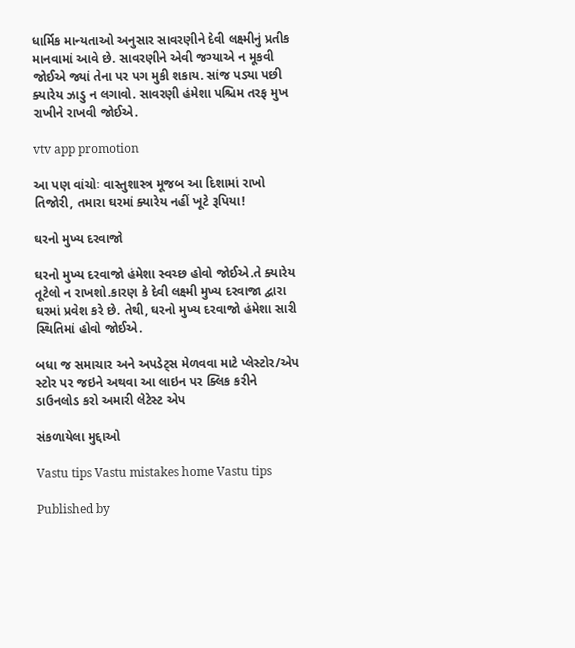ધાર્મિક માન્યતાઓ અનુસાર સાવરણીને દેવી લક્ષ્મીનું પ્રતીક માનવામાં આવે છે. સાવરણીને એવી જગ્યાએ ન મૂકવી જોઈએ જ્યાં તેના પર પગ મુકી શકાય. સાંજ પડ્યા પછી ક્યારેય ઝાડુ ન લગાવો. સાવરણી હંમેશા પશ્ચિમ તરફ મુખ રાખીને રાખવી જોઈએ.

vtv app promotion

આ પણ વાંચોઃ વાસ્તુશાસ્ત્ર મૂજબ આ દિશામાં રાખો તિજોરી, તમારા ઘરમાં ક્યારેય નહીં ખૂટે રૂપિયા!

ઘરનો મુખ્ય દરવાજો

ઘરનો મુખ્ય દરવાજો હંમેશા સ્વચ્છ હોવો જોઈએ.તે ક્યારેય તૂટેલો ન રાખશો.કારણ કે દેવી લક્ષ્મી મુખ્ય દરવાજા દ્વારા ઘરમાં પ્રવેશ કરે છે. તેથી, ઘરનો મુખ્ય દરવાજો હંમેશા સારી સ્થિતિમાં હોવો જોઈએ.

બધા જ સમાચાર અને અપડેટ્સ મેળવવા માટે પ્લેસ્ટોર/એપ સ્ટોર પર જઇને અથવા આ લાઇન પર ક્લિક કરીને ડાઉનલોડ કરો અમારી લેટેસ્ટ એપ

સંકળાયેલા મુદ્દાઓ

Vastu tips Vastu mistakes home Vastu tips

Published by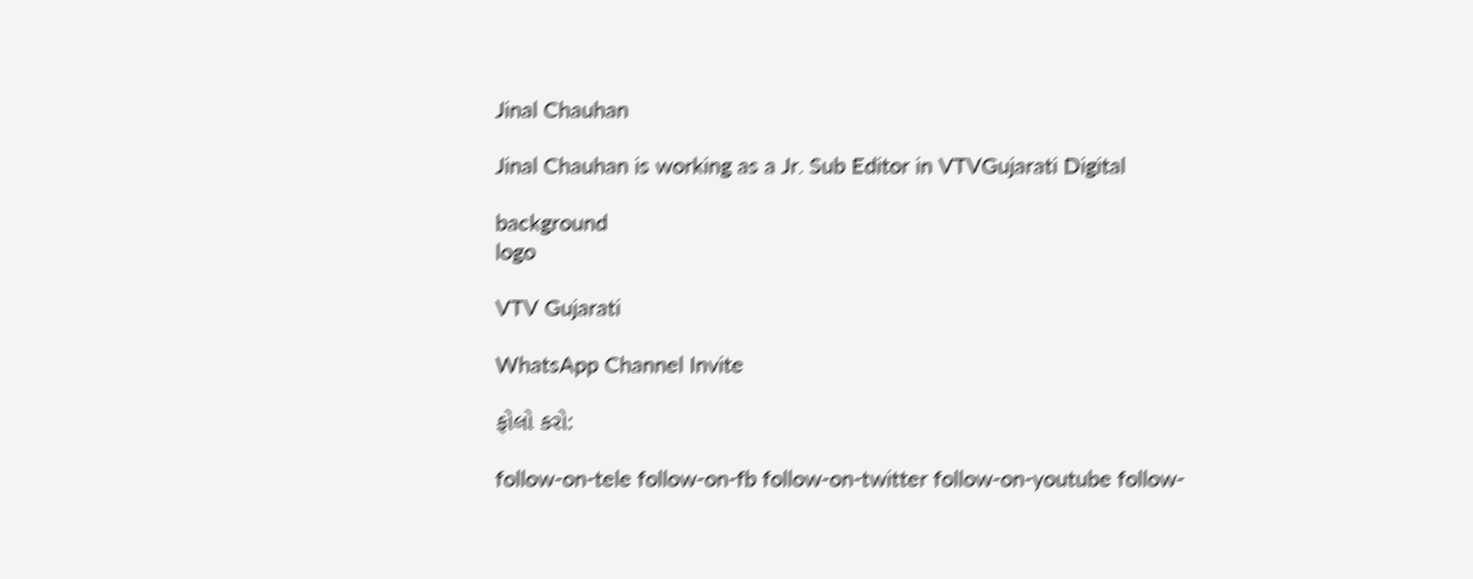Jinal Chauhan

Jinal Chauhan is working as a Jr. Sub Editor in VTVGujarati Digital

background
logo

VTV Gujarati

WhatsApp Channel Invite

ફોલો કરો:

follow-on-tele follow-on-fb follow-on-twitter follow-on-youtube follow-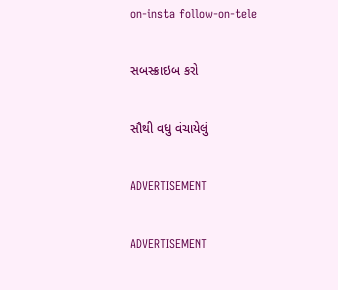on-insta follow-on-tele

સબસ્ક્રાઇબ કરો

સૌથી વધુ વંચાયેલું

ADVERTISEMENT

ADVERTISEMENT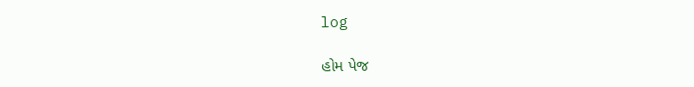log

હોમ પેજ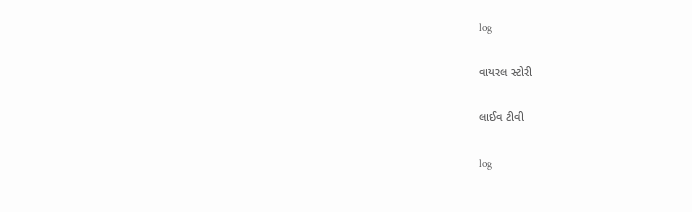log

વાયરલ સ્ટોરી

લાઈવ ટીવી

log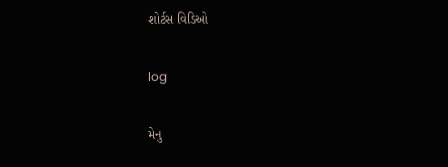શોર્ટસ વિડિઓ

log

મેનુ